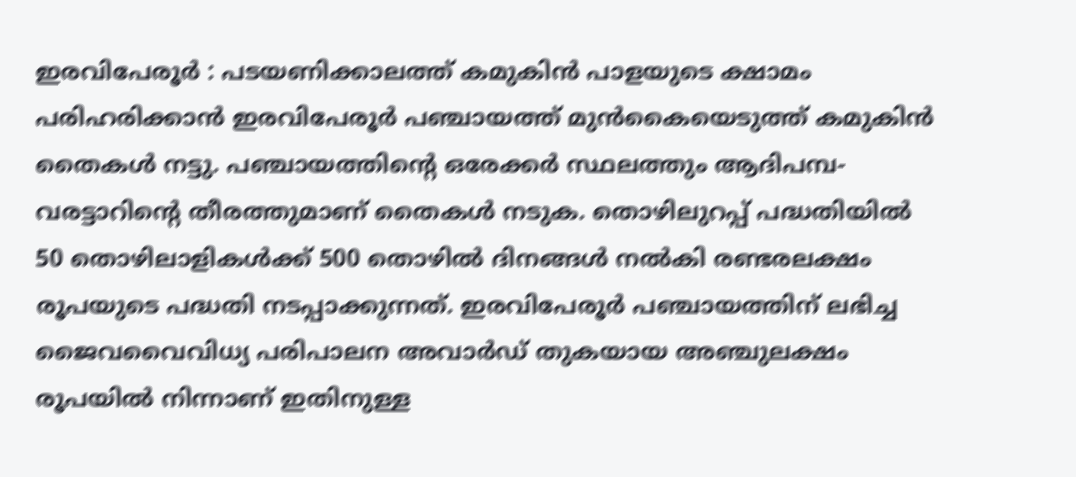ഇരവിപേരൂർ : പടയണിക്കാലത്ത് കമുകിൻ പാളയുടെ ക്ഷാമം പരിഹരിക്കാൻ ഇരവിപേരൂർ പഞ്ചായത്ത് മുൻകൈയെടുത്ത് കമുകിൻ തൈകൾ നട്ടു. പഞ്ചായത്തിന്റെ ഒരേക്കർ സ്ഥലത്തും ആദിപമ്പ-വരട്ടാറിന്റെ തീരത്തുമാണ് തൈകൾ നടുക. തൊഴിലുറപ്പ് പദ്ധതിയിൽ 50 തൊഴിലാളികൾക്ക് 500 തൊഴിൽ ദിനങ്ങൾ നൽകി രണ്ടരലക്ഷം രൂപയുടെ പദ്ധതി നടപ്പാക്കുന്നത്. ഇരവിപേരൂർ പഞ്ചായത്തിന് ലഭിച്ച ജൈവവൈവിധ്യ പരിപാലന അവാർഡ് തുകയായ അഞ്ചുലക്ഷം രൂപയിൽ നിന്നാണ് ഇതിനുള്ള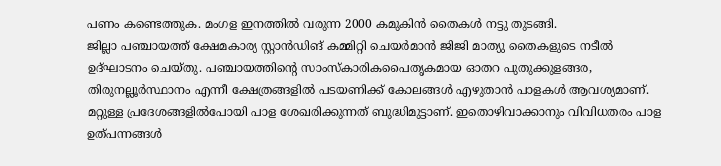പണം കണ്ടെത്തുക. മംഗള ഇനത്തിൽ വരുന്ന 2000 കമുകിൻ തൈകൾ നട്ടു തുടങ്ങി.
ജില്ലാ പഞ്ചായത്ത് ക്ഷേമകാര്യ സ്റ്റാൻഡിങ് കമ്മിറ്റി ചെയർമാൻ ജിജി മാത്യു തൈകളുടെ നടീൽ ഉദ്ഘാടനം ചെയ്തു. പഞ്ചായത്തിന്റെ സാംസ്കാരികപൈതൃകമായ ഓതറ പുതുക്കുളങ്ങര, തിരുനല്ലൂർസ്ഥാനം എന്നീ ക്ഷേത്രങ്ങളിൽ പടയണിക്ക് കോലങ്ങൾ എഴുതാൻ പാളകൾ ആവശ്യമാണ്. മറ്റുള്ള പ്രദേശങ്ങളിൽപോയി പാള ശേഖരിക്കുന്നത് ബുദ്ധിമുട്ടാണ്. ഇതൊഴിവാക്കാനും വിവിധതരം പാള ഉത്പന്നങ്ങൾ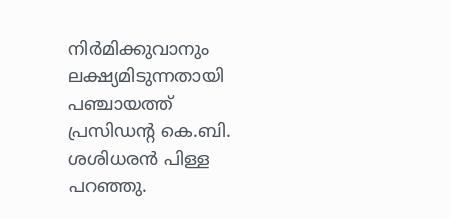നിർമിക്കുവാനും ലക്ഷ്യമിടുന്നതായി പഞ്ചായത്ത് പ്രസിഡന്റ കെ.ബി. ശശിധരൻ പിള്ള പറഞ്ഞു.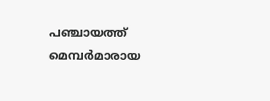പഞ്ചായത്ത് മെമ്പർമാരായ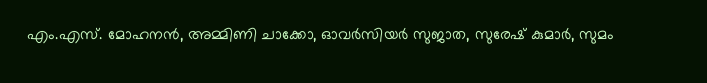എം.എസ്. മോഹനൻ, അമ്മിണി ചാക്കോ, ഓവർസിയർ സുജാത, സുരേഷ് കുമാർ, സുമം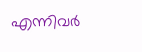എന്നിവർ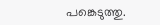പങ്കെടുത്തു.